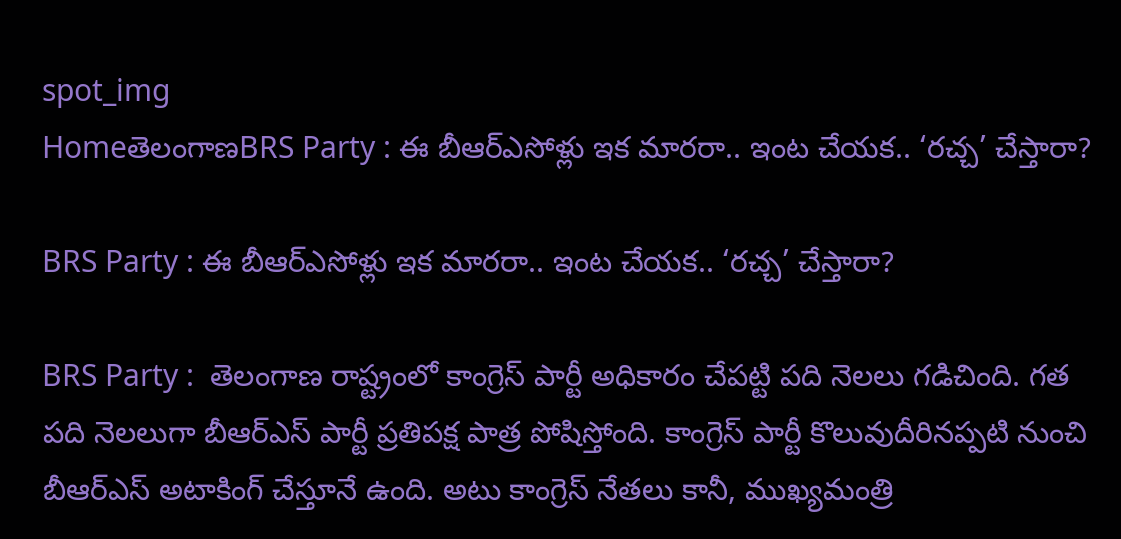spot_img
HomeతెలంగాణBRS Party : ఈ బీఆర్ఎసోళ్లు ఇక మారరా.. ఇంట చేయక.. ‘రచ్చ’ చేస్తారా?

BRS Party : ఈ బీఆర్ఎసోళ్లు ఇక మారరా.. ఇంట చేయక.. ‘రచ్చ’ చేస్తారా?

BRS Party :  తెలంగాణ రాష్ట్రంలో కాంగ్రెస్ పార్టీ అధికారం చేపట్టి పది నెలలు గడిచింది. గత పది నెలలుగా బీఆర్ఎస్ పార్టీ ప్రతిపక్ష పాత్ర పోషిస్తోంది. కాంగ్రెస్ పార్టీ కొలువుదీరినప్పటి నుంచి బీఆర్ఎస్ అటాకింగ్ చేస్తూనే ఉంది. అటు కాంగ్రెస్ నేతలు కానీ, ముఖ్యమంత్రి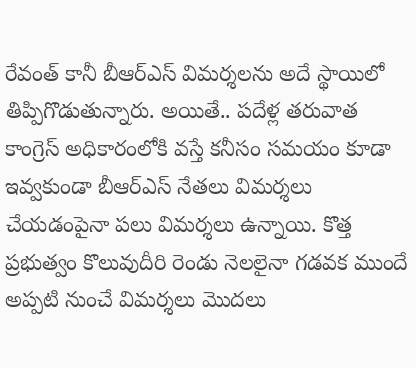రేవంత్ కానీ బీఆర్ఎస్ విమర్శలను అదే స్థాయిలో తిప్పిగొడుతున్నారు. అయితే.. పదేళ్ల తరువాత కాంగ్రెస్ అధికారంలోకి వస్తే కనీసం సమయం కూడా ఇవ్వకుండా బీఆర్ఎస్ నేతలు విమర్శలు చేయడంపైనా పలు విమర్శలు ఉన్నాయి. కొత్త ప్రభుత్వం కొలువుదీరి రెండు నెలలైనా గడవక ముందే అప్పటి నుంచే విమర్శలు మొదలు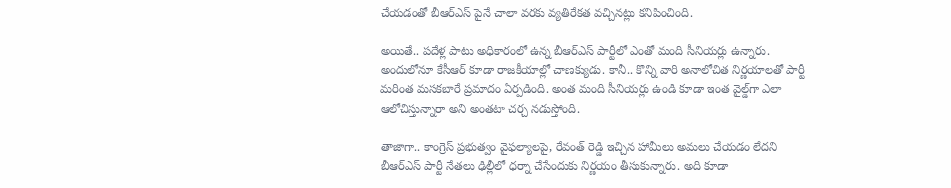చేయడంతో బీఆర్ఎస్ పైనే చాలా వరకు వ్యతిరేకత వచ్చినట్లు కనిపించింది.

అయితే.. పదేళ్ల పాటు అధికారంలో ఉన్న బీఆర్ఎస్ పార్టీలో ఎంతో మంది సీనియర్లు ఉన్నారు. అందులోనూ కేసీఆర్ కూడా రాజకీయాల్లో చాణక్యుడు. కానీ.. కొన్ని వారి అనాలోచిత నిర్ణయాలతో పార్టీ మరింత మసకబారే ప్రమాదం ఏర్పడింది. అంత మంది సీనియర్లు ఉండి కూడా ఇంత వైల్డ్‌గా ఎలా ఆలోచిస్తున్నారా అని అంతటా చర్చ నడుస్తోంది.

తాజాగా.. కాంగ్రెస్ ప్రభుత్వం వైఫల్యాలపై, రేవంత్ రెడ్డి ఇచ్చిన హామీలు అమలు చేయడం లేదని బీఆర్ఎస్ పార్టీ నేతలు ఢిల్లీలో ధర్నా చేసేందుకు నిర్ణయం తీసుకున్నారు. అది కూడా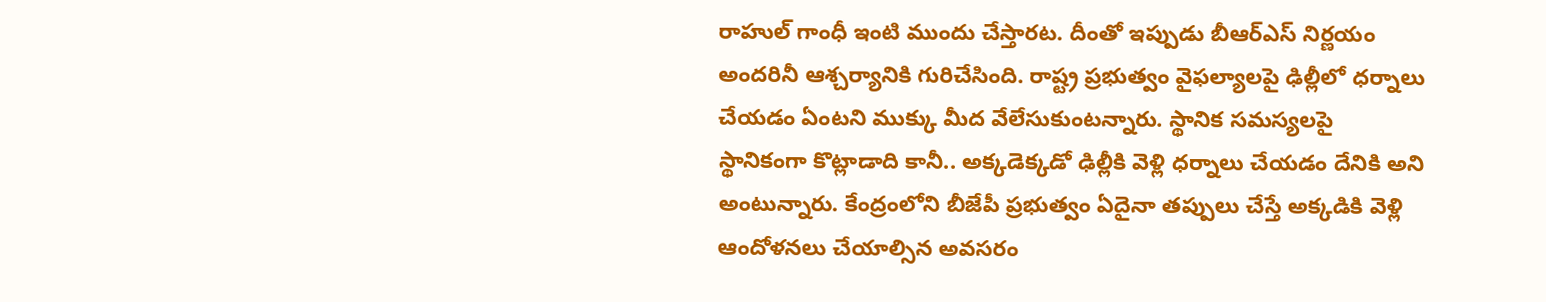రాహుల్ గాంధీ ఇంటి ముందు చేస్తారట. దీంతో ఇప్పుడు బీఆర్ఎస్ నిర్ణయం అందరినీ ఆశ్చర్యానికి గురిచేసింది. రాష్ట్ర ప్రభుత్వం వైఫల్యాలపై ఢిల్లీలో ధర్నాలు చేయడం ఏంటని ముక్కు మీద వేలేసుకుంటన్నారు. స్థానిక సమస్యలపై స్థానికంగా కొట్లాడాది కానీ.. అక్కడెక్కడో ఢిల్లీకి వెళ్లి ధర్నాలు చేయడం దేనికి అని అంటున్నారు. కేంద్రంలోని బీజేపీ ప్రభుత్వం ఏదైనా తప్పులు చేస్తే అక్కడికి వెళ్లి ఆందోళనలు చేయాల్సిన అవసరం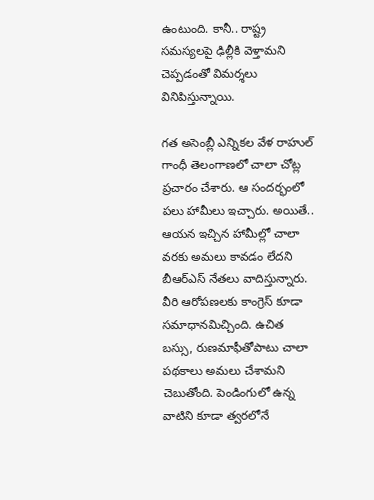ఉంటుంది. కానీ.. రాష్ట్ర సమస్యలపై ఢిల్లీకి వెళ్తామని చెప్పడంతో విమర్శలు వినిపిస్తున్నాయి.

గత అసెంబ్లీ ఎన్నికల వేళ రాహుల్ గాంధీ తెలంగాణలో చాలా చోట్ల ప్రచారం చేశారు. ఆ సందర్భంలో పలు హామీలు ఇచ్చారు. అయితే.. ఆయన ఇచ్చిన హామీల్లో చాలా వరకు అమలు కావడం లేదని బీఆర్ఎస్ నేతలు వాదిస్తున్నారు. వీరి ఆరోపణలకు కాంగ్రెస్ కూడా సమాధానమిచ్చింది. ఉచిత బస్సు, రుణమాఫీతోపాటు చాలా పథకాలు అమలు చేశామని చెబుతోంది. పెండింగులో ఉన్న వాటిని కూడా త్వరలోనే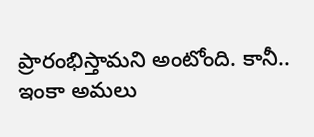ప్రారంభిస్తామని అంటోంది. కానీ.. ఇంకా అమలు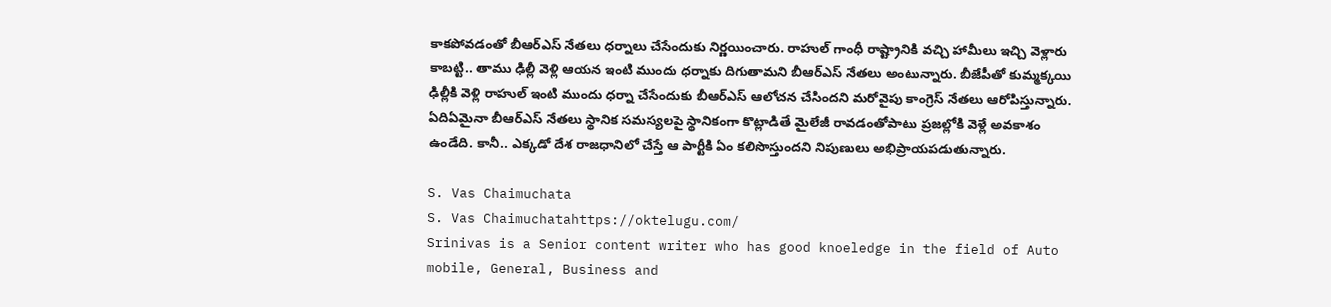కాకపోవడంతో బీఆర్ఎస్ నేతలు ధర్నాలు చేసేందుకు నిర్ణయించారు. రాహుల్ గాంధీ రాష్ట్రానికి వచ్చి హామీలు ఇచ్చి వెళ్లారు కాబట్టి.. తాము ఢిల్లీ వెళ్లి ఆయన ఇంటి ముందు ధర్నాకు దిగుతామని బీఆర్ఎస్ నేతలు అంటున్నారు. బీజేపీతో కుమ్మక్కయి ఢిల్లీకి వెళ్లి రాహుల్ ఇంటి ముందు ధర్నా చేసేందుకు బీఆర్ఎస్ ఆలోచన చేసిందని మరోవైపు కాంగ్రెస్ నేతలు ఆరోపిస్తున్నారు. ఏదిఏమైనా బీఆర్ఎస్ నేతలు స్థానిక సమస్యలపై స్థానికంగా కొట్లాడితే మైలేజీ రావడంతోపాటు ప్రజల్లోకి వెళ్లే అవకాశం ఉండేది. కానీ.. ఎక్కడో దేశ రాజధానిలో చేస్తే ఆ పార్టీకి ఏం కలిసొస్తుందని నిపుణులు అభిప్రాయపడుతున్నారు.

S. Vas Chaimuchata
S. Vas Chaimuchatahttps://oktelugu.com/
Srinivas is a Senior content writer who has good knoeledge in the field of Auto mobile, General, Business and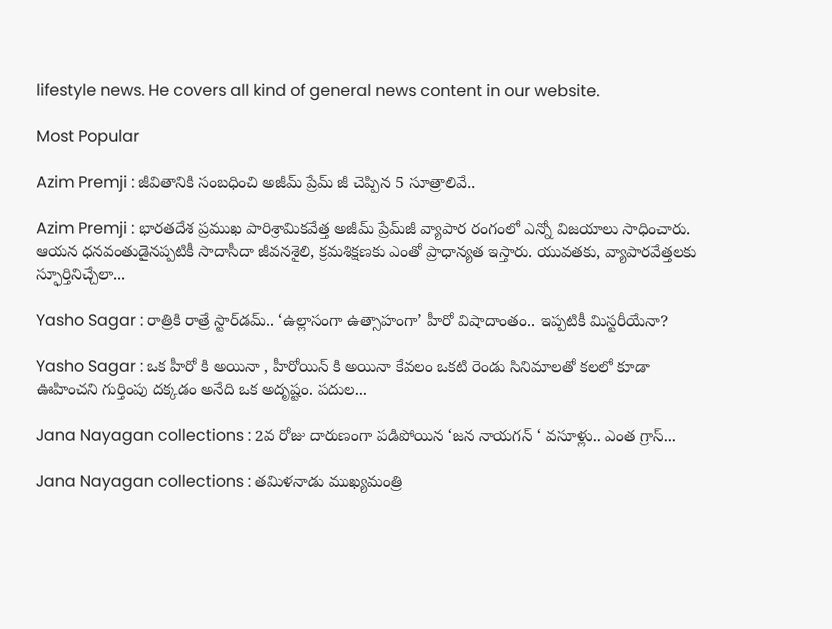lifestyle news. He covers all kind of general news content in our website.

Most Popular

Azim Premji : జీవితానికి సంబధించి అజీమ్ ప్రేమ్ జీ చెప్పిన 5 సూత్రాలివే..

Azim Premji : భారతదేశ ప్రముఖ పారిశ్రామికవేత్త అజీమ్ ప్రేమ్‌జీ వ్యాపార రంగంలో ఎన్నో విజయాలు సాధించారు. ఆయన ధనవంతుడైనప్పటికీ సాదాసీదా జీవనశైలి, క్రమశిక్షణకు ఎంతో ప్రాధాన్యత ఇస్తారు. యువతకు, వ్యాపారవేత్తలకు స్ఫూర్తినిచ్చేలా...

Yasho Sagar : రాత్రికి రాత్రే స్టార్‌డమ్.. ‘ఉల్లాసంగా ఉత్సాహంగా’ హీరో విషాదాంతం.. ఇప్పటికీ మిస్టరీయేనా?

Yasho Sagar : ఒక హీరో కి అయినా , హీరోయిన్ కి అయినా కేవలం ఒకటి రెండు సినిమాలతో కలలో కూడా ఊహించని గుర్తింపు దక్కడం అనేది ఒక అదృష్టం. పదుల...

Jana Nayagan collections : 2వ రోజు దారుణంగా పడిపోయిన ‘జన నాయగన్ ‘ వసూళ్లు.. ఎంత గ్రాస్...

Jana Nayagan collections : తమిళనాడు ముఖ్యమంత్రి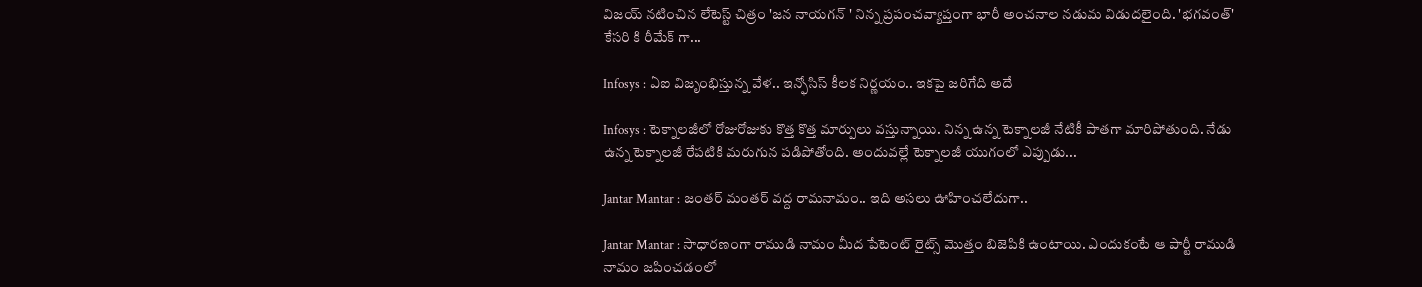విజయ్ నటించిన లేటెస్ట్ చిత్రం 'జన నాయగన్ ' నిన్న ప్రపంచవ్యాప్తంగా భారీ అంచనాల నడుమ విడుదలైంది. 'భగవంత్' కేసరి కి రీమేక్ గా...

Infosys : ఏఐ విజృంభిస్తున్న వేళ.. ఇన్ఫోసిస్ కీలక నిర్ణయం.. ఇకపై జరిగేది అదే

Infosys : టెక్నాలజీలో రోజురోజుకు కొత్త కొత్త మార్పులు వస్తున్నాయి. నిన్న ఉన్న టెక్నాలజీ నేటికీ పాతగా మారిపోతుంది. నేడు ఉన్న టెక్నాలజీ రేపటికి మరుగున పడిపోతోంది. అందువల్లే టెక్నాలజీ యుగంలో ఎప్పుడు...

Jantar Mantar : జంతర్ మంతర్ వద్ద రామనామం.. ఇది అసలు ఊహించలేదుగా..

Jantar Mantar : సాధారణంగా రాముడి నామం మీద పేటెంట్ రైట్స్ మొత్తం బిజెపికి ఉంటాయి. ఎందుకంటే ఆ పార్టీ రాముడి నామం జపించడంలో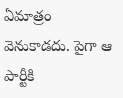ఏమాత్రం వెనుకాడదు. పైగా ఆ పార్టీకి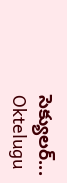సెక్యులర్...
Oktelugu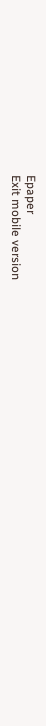Epaper
Exit mobile version